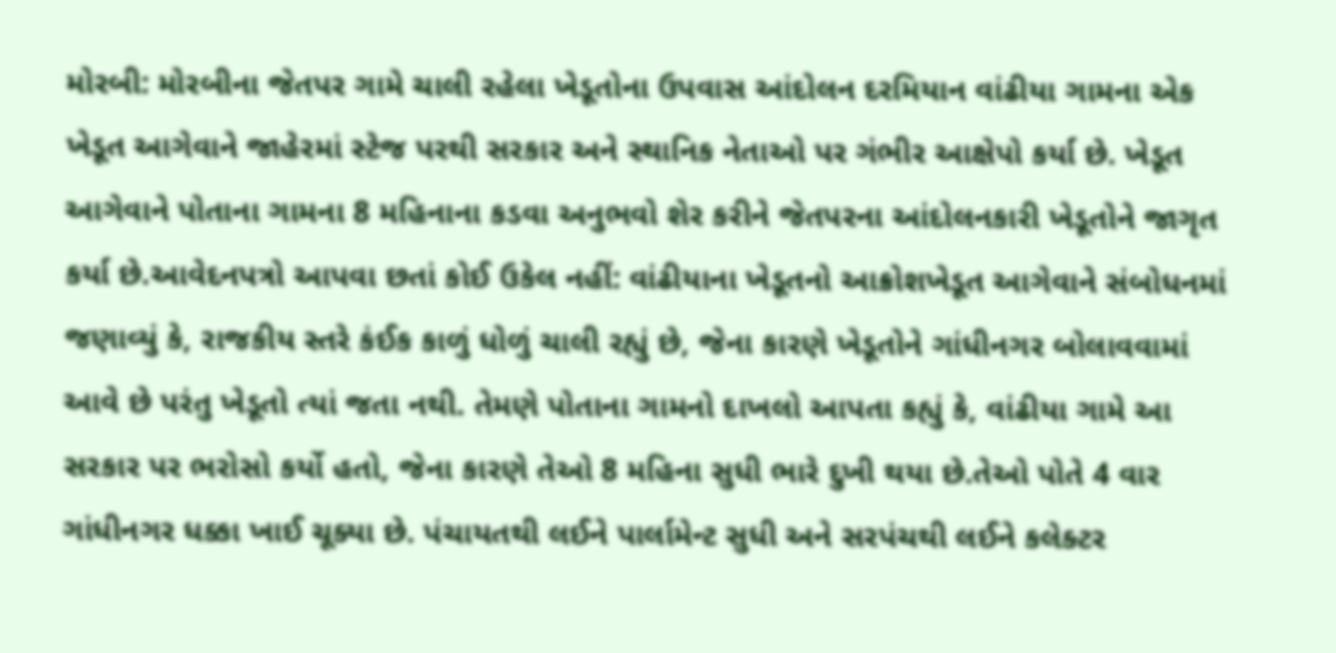મોરબી: મોરબીના જેતપર ગામે ચાલી રહેલા ખેડૂતોના ઉપવાસ આંદોલન દરમિયાન વાંઢીયા ગામના એક ખેડૂત આગેવાને જાહેરમાં સ્ટેજ પરથી સરકાર અને સ્થાનિક નેતાઓ પર ગંભીર આક્ષેપો કર્યા છે. ખેડૂત આગેવાને પોતાના ગામના 8 મહિનાના કડવા અનુભવો શેર કરીને જેતપરના આંદોલનકારી ખેડૂતોને જાગૃત કર્યા છે.આવેદનપત્રો આપવા છતાં કોઈ ઉકેલ નહીં: વાંઢીયાના ખેડૂતનો આક્રોશખેડૂત આગેવાને સંબોધનમાં જણાવ્યું કે, રાજકીય સ્તરે કંઈક કાળું ધોળું ચાલી રહ્યું છે, જેના કારણે ખેડૂતોને ગાંધીનગર બોલાવવામાં આવે છે પરંતુ ખેડૂતો ત્યાં જતા નથી. તેમણે પોતાના ગામનો દાખલો આપતા કહ્યું કે, વાંઢીયા ગામે આ સરકાર પર ભરોસો કર્યો હતો, જેના કારણે તેઓ 8 મહિના સુધી ભારે દુખી થયા છે.તેઓ પોતે 4 વાર ગાંધીનગર ધક્કા ખાઈ ચૂક્યા છે. પંચાયતથી લઈને પાર્લામેન્ટ સુધી અને સરપંચથી લઈને કલેક્ટર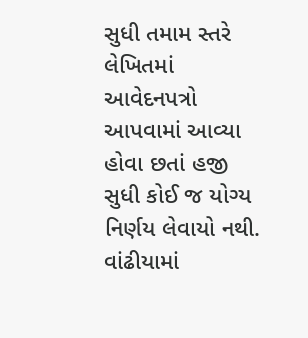સુધી તમામ સ્તરે લેખિતમાં આવેદનપત્રો આપવામાં આવ્યા હોવા છતાં હજી સુધી કોઈ જ યોગ્ય નિર્ણય લેવાયો નથી. વાંઢીયામાં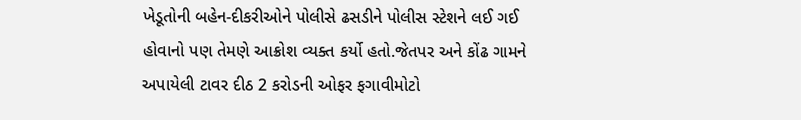ખેડૂતોની બહેન-દીકરીઓને પોલીસે ઢસડીને પોલીસ સ્ટેશને લઈ ગઈ હોવાનો પણ તેમણે આક્રોશ વ્યક્ત કર્યો હતો.જેતપર અને કોંઢ ગામને અપાયેલી ટાવર દીઠ 2 કરોડની ઓફર ફગાવીમોટો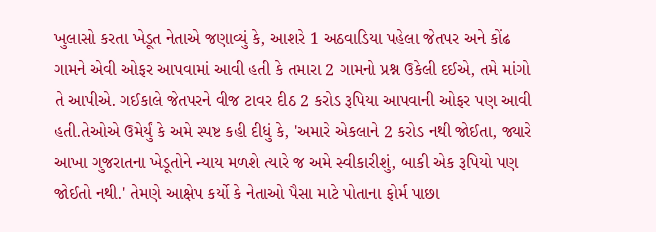ખુલાસો કરતા ખેડૂત નેતાએ જણાવ્યું કે, આશરે 1 અઠવાડિયા પહેલા જેતપર અને કોંઢ ગામને એવી ઓફર આપવામાં આવી હતી કે તમારા 2 ગામનો પ્રશ્ન ઉકેલી દઈએ, તમે માંગો તે આપીએ. ગઈકાલે જેતપરને વીજ ટાવર દીઠ 2 કરોડ રૂપિયા આપવાની ઓફર પણ આવી હતી.તેઓએ ઉમેર્યું કે અમે સ્પષ્ટ કહી દીધું કે, 'અમારે એકલાને 2 કરોડ નથી જોઈતા, જ્યારે આખા ગુજરાતના ખેડૂતોને ન્યાય મળશે ત્યારે જ અમે સ્વીકારીશું, બાકી એક રૂપિયો પણ જોઈતો નથી.' તેમણે આક્ષેપ કર્યો કે નેતાઓ પૈસા માટે પોતાના ફોર્મ પાછા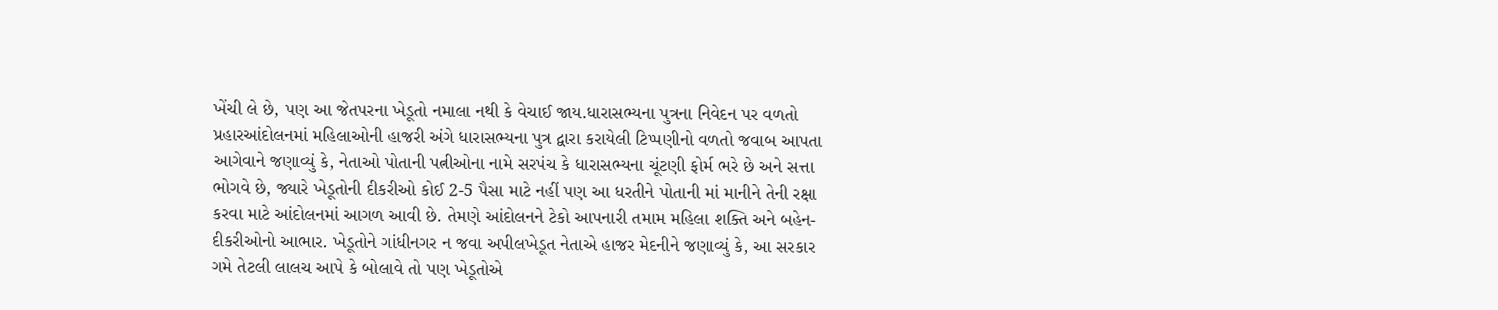ખેંચી લે છે, પણ આ જેતપરના ખેડૂતો નમાલા નથી કે વેચાઈ જાય.ધારાસભ્યના પુત્રના નિવેદન પર વળતો પ્રહારઆંદોલનમાં મહિલાઓની હાજરી અંગે ધારાસભ્યના પુત્ર દ્વારા કરાયેલી ટિપ્પણીનો વળતો જવાબ આપતા આગેવાને જણાવ્યું કે, નેતાઓ પોતાની પત્નીઓના નામે સરપંચ કે ધારાસભ્યના ચૂંટણી ફોર્મ ભરે છે અને સત્તા ભોગવે છે, જ્યારે ખેડૂતોની દીકરીઓ કોઈ 2-5 પૈસા માટે નહીં પણ આ ધરતીને પોતાની માં માનીને તેની રક્ષા કરવા માટે આંદોલનમાં આગળ આવી છે. તેમણે આંદોલનને ટેકો આપનારી તમામ મહિલા શક્તિ અને બહેન-દીકરીઓનો આભાર. ખેડૂતોને ગાંધીનગર ન જવા અપીલખેડૂત નેતાએ હાજર મેદનીને જણાવ્યું કે, આ સરકાર ગમે તેટલી લાલચ આપે કે બોલાવે તો પણ ખેડૂતોએ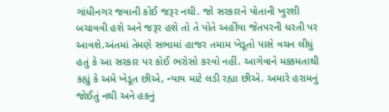ગાંધીનગર જવાની કોઈ જરૂર નથી. જો સરકારને પોતાની ખુરશી બચાવવી હશે અને જરૂર હશે તો તે પોતે અહીંયા જેતપરની ધરતી પર આવશે.અંતમાં તેમણે સભામાં હાજર તમામ ખેડૂતો પાસે વચન લીધું હતું કે આ સરકાર પર કોઈ ભરોસો કરવો નહીં. આગેવાને મક્કમતાથી કહ્યું કે અમે ખેડૂત છીએ, ન્યાય માટે લડી રહ્યા છીએ. અમારે હરામનું જોઈતું નથી અને હકનું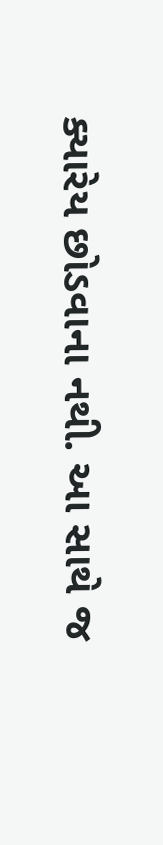ક્યારેય છોડવાના નથી. આ સાથે જ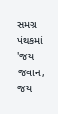સમગ્ર પંથકમાં 'જય જવાન, જય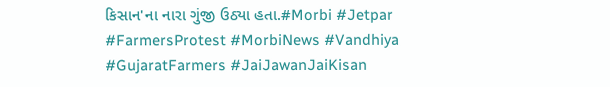કિસાન'ના નારા ગુંજી ઉઠ્યા હતા.#Morbi #Jetpar #FarmersProtest #MorbiNews #Vandhiya #GujaratFarmers #JaiJawanJaiKisan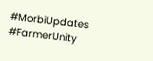#MorbiUpdates #FarmerUnity